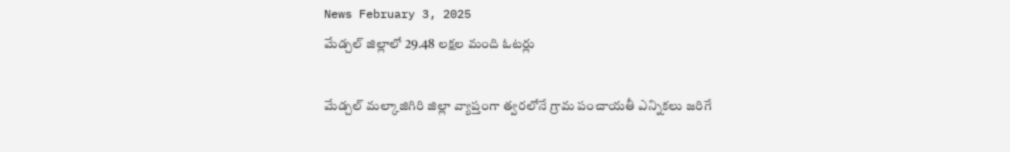News February 3, 2025
మేడ్చల్ జిల్లాలో 29.48 లక్షల మంది ఓటర్లు

మేడ్చల్ మల్కాజిగిరి జిల్లా వ్యాప్తంగా త్వరలోనే గ్రామ పంచాయతీ ఎన్నికలు జరిగే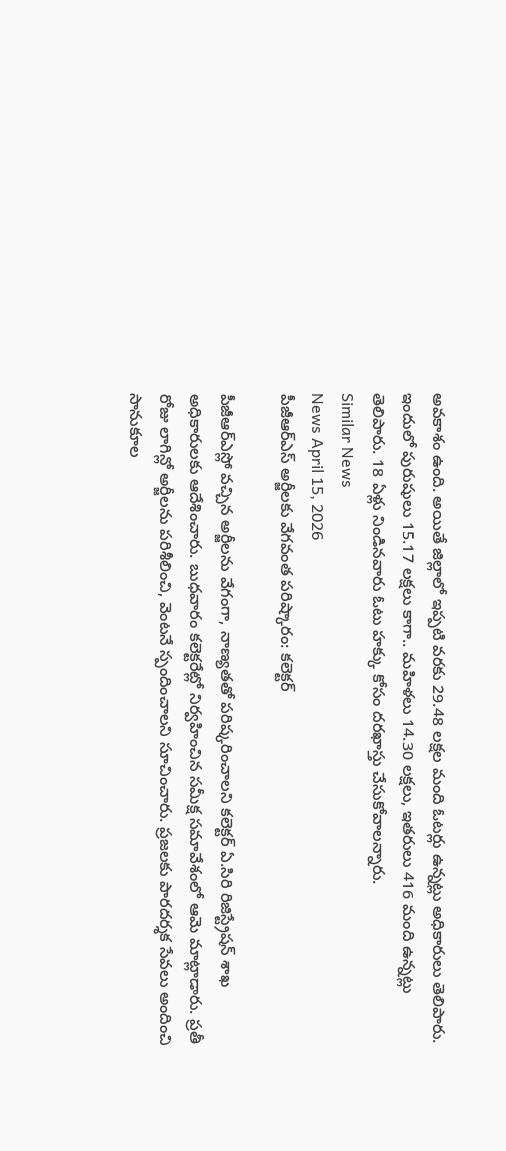అవకాశం ఉంది. అయితే జిల్లాలో ఇప్పటి వరకు 29.48 లక్షల మంది ఓటర్లు ఉన్నట్లు అధికారులు తెలిపారు. ఇందులో పురుషులు 15.17 లక్షలు కాగా.. మహిళలు 14.30 లక్షలు, ఇతరులు 416 మంది ఉన్నట్లు తెలిపారు. 18 ఏళ్లు నిండినవారు ఓటు హక్కు కోసం దరఖాస్తు చేసుకోవాలన్నారు.
Similar News
News April 15, 2026
పీజీఆర్ఎస్ అర్జీలకు వేగవంత పరిష్కారం: కలెక్టర్

పీజీఆర్ఎస్లో వచ్చిన అర్జీలను వేగంగా, నాణ్యతతో పరిష్కరించాలని కలెక్టర్ ఏ.సిరి రిజిస్ట్రేషన్ శాఖ అధికారులకు ఆదేశించారు. బుధవారం కలెక్టరేట్లో నిర్వహించిన సమీక్ష సమావేశంలో ఆమె మాట్లాడారు. ప్రతీ రోజు లాగిన్లో అర్జీలను పరిశీలించి, వెంటనే స్పందించాలని సూచించారు. ప్రజలకు పారదర్శక సేవలు అందించి సానుకూల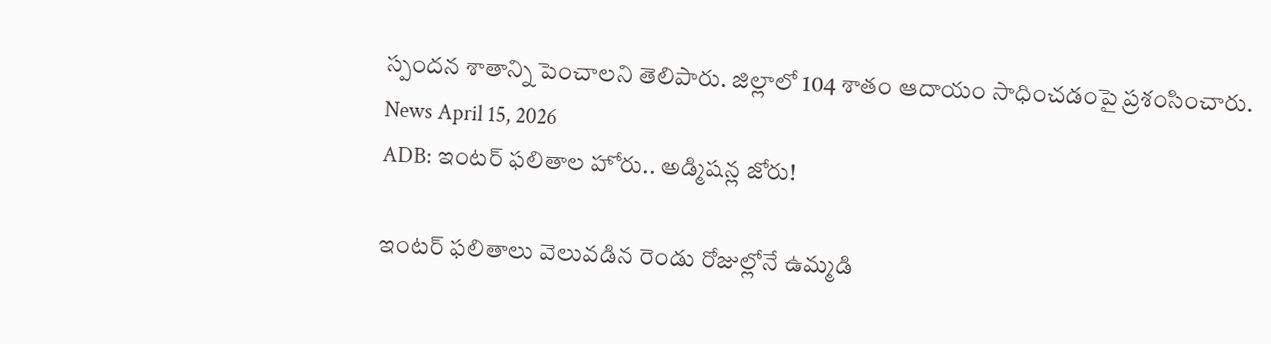స్పందన శాతాన్ని పెంచాలని తెలిపారు. జిల్లాలో 104 శాతం ఆదాయం సాధించడంపై ప్రశంసించారు.
News April 15, 2026
ADB: ఇంటర్ ఫలితాల హోరు.. అడ్మిషన్ల జోరు!

ఇంటర్ ఫలితాలు వెలువడిన రెండు రోజుల్లోనే ఉమ్మడి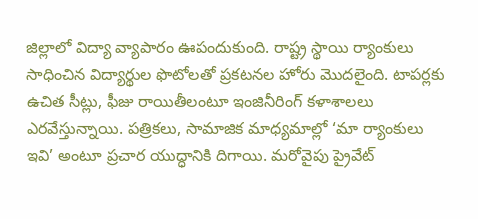జిల్లాలో విద్యా వ్యాపారం ఊపందుకుంది. రాష్ట్ర స్థాయి ర్యాంకులు సాధించిన విద్యార్థుల ఫొటోలతో ప్రకటనల హోరు మొదలైంది. టాపర్లకు ఉచిత సీట్లు, ఫీజు రాయితీలంటూ ఇంజినీరింగ్ కళాశాలలు ఎరవేస్తున్నాయి. పత్రికలు, సామాజిక మాధ్యమాల్లో ‘మా ర్యాంకులు ఇవి’ అంటూ ప్రచార యుద్ధానికి దిగాయి. మరోవైపు ప్రైవేట్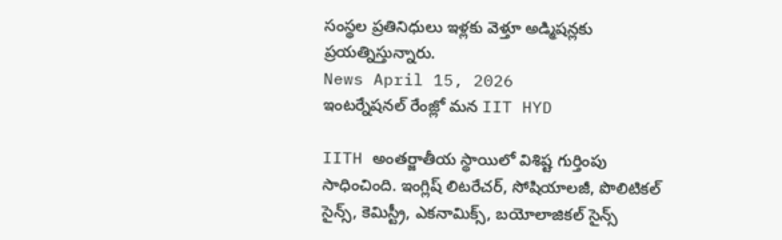సంస్థల ప్రతినిధులు ఇళ్లకు వెళ్తూ అడ్మిషన్లకు ప్రయత్నిస్తున్నారు.
News April 15, 2026
ఇంటర్నేషనల్ రేంజ్లో మన IIT HYD

IITH అంతర్జాతీయ స్థాయిలో విశిష్ట గుర్తింపు సాధించింది. ఇంగ్లిష్ లిటరేచర్, సోషియాలజీ, పొలిటికల్ సైన్స్, కెమిస్ట్రీ, ఎకనామిక్స్, బయోలాజికల్ సైన్స్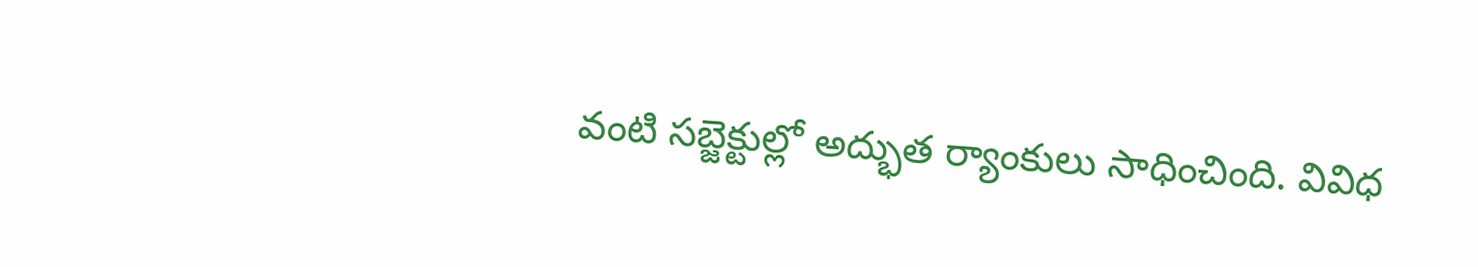వంటి సబ్జెక్టుల్లో అద్భుత ర్యాంకులు సాధించింది. వివిధ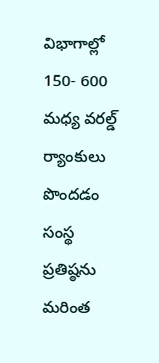విభాగాల్లో 150- 600 మధ్య వరల్డ్ ర్యాంకులు పొందడం సంస్థ ప్రతిష్ఠను మరింత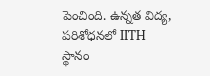పెంచింది. ఉన్నత విద్య, పరిశోధనలో IITH స్థానం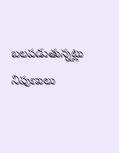బలపడుతున్నట్లు నిపుణులు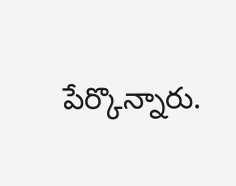పేర్కొన్నారు.